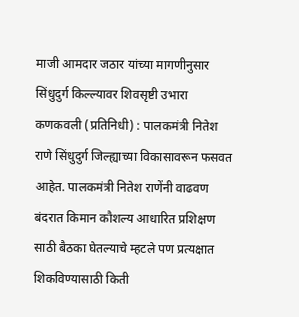माजी आमदार जठार यांच्या मागणीनुसार सिंधुदुर्ग किल्ल्यावर शिवसृष्टी उभारा
कणकवली (प्रतिनिधी) : पालकमंत्री नितेश राणे सिंधुदुर्ग जिल्ह्याच्या विकासावरून फसवत आहेत. पालकमंत्री नितेश राणेंनी वाढवण बंदरात किमान कौशल्य आधारित प्रशिक्षण साठी बैठका घेतल्याचे म्हटले पण प्रत्यक्षात शिकविण्यासाठी किती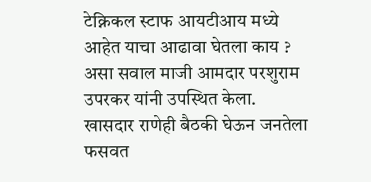टेक्निकल स्टाफ आयटीआय मध्ये आहेत याचा आढावा घेतला काय ? असा सवाल माजी आमदार परशुराम उपरकर यांनी उपस्थित केला.
खासदार राणेही बैठकी घेऊन जनतेला फसवत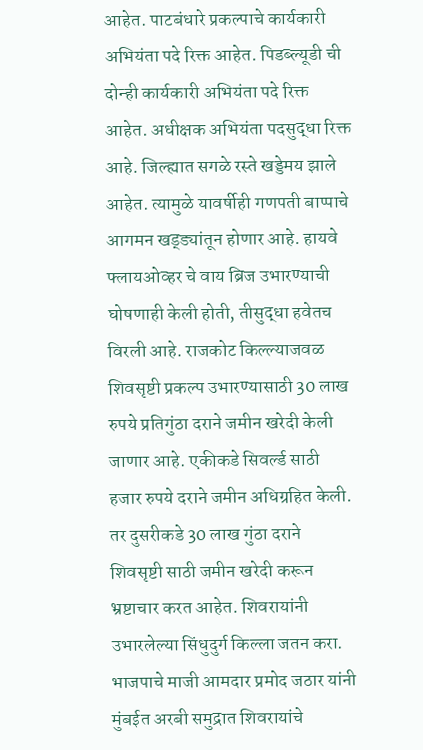आहेत. पाटबंधारे प्रकल्पाचे कार्यकारी अभियंता पदे रिक्त आहेत. पिडब्ल्यूडी ची दोन्ही कार्यकारी अभियंता पदे रिक्त आहेत. अधीक्षक अभियंता पदसुद्धा रिक्त आहे. जिल्ह्यात सगळे रस्ते खड्डेमय झाले आहेत. त्यामुळे यावर्षीही गणपती बाप्पाचे आगमन खड्ड्यांतून होणार आहे. हायवे फ्लायओव्हर चे वाय ब्रिज उभारण्याची घोषणाही केली होती, तीसुद्धा हवेतच विरली आहे. राजकोट किल्ल्याजवळ शिवसृष्टी प्रकल्प उभारण्यासाठी 30 लाख रुपये प्रतिगुंठा दराने जमीन खरेदी केली जाणार आहे. एकीकडे सिवर्ल्ड साठी हजार रुपये दराने जमीन अधिग्रहित केली. तर दुसरीकडे 30 लाख गुंठा दराने शिवसृष्टी साठी जमीन खरेदी करून भ्रष्टाचार करत आहेत. शिवरायांनी उभारलेल्या सिंधुदुर्ग किल्ला जतन करा. भाजपाचे माजी आमदार प्रमोद जठार यांनी मुंबईत अरबी समुद्रात शिवरायांचे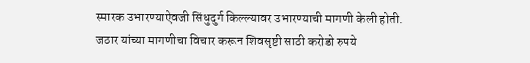स्मारक उभारण्याऐवजी सिंधुदुर्ग किल्ल्यावर उभारण्याची मागणी केली होती. जठार यांच्या मागणीचा विचार करून शिवसृष्टी साठी करोडो रुपये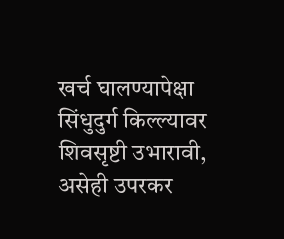खर्च घालण्यापेक्षा सिंधुदुर्ग किल्ल्यावर शिवसृष्टी उभारावी, असेही उपरकर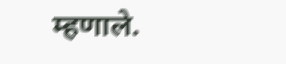म्हणाले.